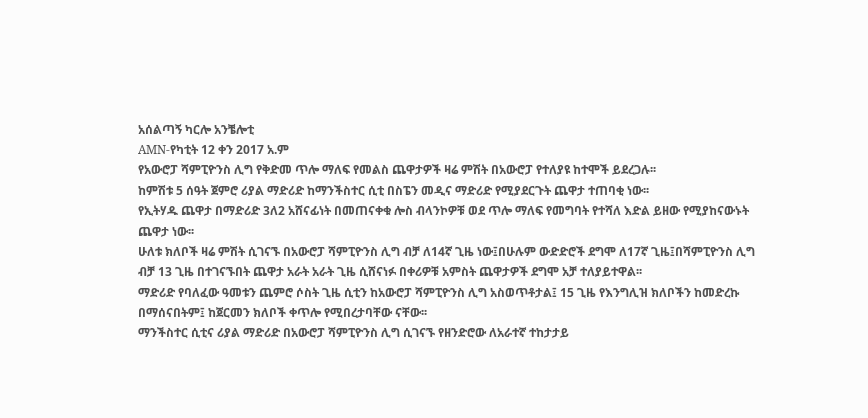አሰልጣኝ ካርሎ አንቼሎቲ
AMN-የካቲት 12 ቀን 2017 አ.ም
የአውሮፓ ሻምፒዮንስ ሊግ የቅድመ ጥሎ ማለፍ የመልስ ጨዋታዎች ዛሬ ምሽት በአውሮፓ የተለያዩ ከተሞች ይደረጋሉ፡፡
ከምሽቱ 5 ሰዓት ጀምሮ ሪያል ማድሪድ ከማንችስተር ሲቲ በስፔን መዲና ማድሪድ የሚያደርጉት ጨዋታ ተጠባቂ ነው፡፡
የኢትሃዱ ጨዋታ በማድሪድ 3ለ2 አሸናፊነት በመጠናቀቁ ሎስ ብላንኮዎቹ ወደ ጥሎ ማለፍ የመግባት የተሻለ እድል ይዘው የሚያከናውኑት ጨዋታ ነው፡፡
ሁለቱ ክለቦች ዛሬ ምሽት ሲገናኙ በአውሮፓ ሻምፒዮንስ ሊግ ብቻ ለ14ኛ ጊዜ ነው፤በሁሉም ውድድሮች ደግሞ ለ17ኛ ጊዜ፤በሻምፒዮንስ ሊግ ብቻ 13 ጊዜ በተገናኙበት ጨዋታ አራት አራት ጊዜ ሲሸናነፉ በቀሪዎቹ አምስት ጨዋታዎች ደግሞ አቻ ተለያይተዋል፡፡
ማድሪድ የባለፈው ዓመቱን ጨምሮ ሶስት ጊዜ ሲቲን ከአውሮፓ ሻምፒዮንስ ሊግ አስወጥቶታል፤ 15 ጊዜ የእንግሊዝ ክለቦችን ከመድረኩ በማሰናበትም፤ ከጀርመን ክለቦች ቀጥሎ የሚበረታባቸው ናቸው፡፡
ማንችስተር ሲቲና ሪያል ማድሪድ በአውሮፓ ሻምፒዮንስ ሊግ ሲገናኙ የዘንድሮው ለአራተኛ ተከታታይ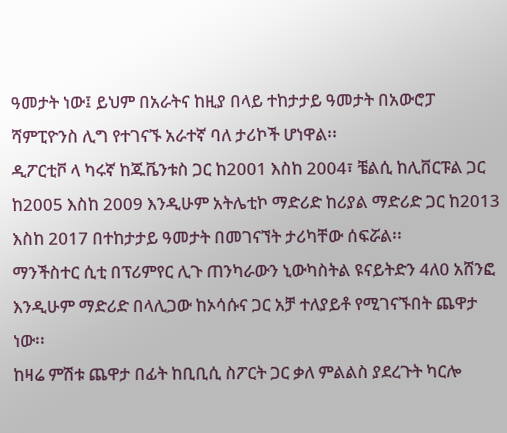ዓመታት ነው፤ ይህም በአራትና ከዚያ በላይ ተከታታይ ዓመታት በአውሮፓ ሻምፒዮንስ ሊግ የተገናኙ አራተኛ ባለ ታሪኮች ሆነዋል፡፡
ዲፖርቲቮ ላ ካሩኛ ከጁቬንቱስ ጋር ከ2001 እስከ 2004፣ ቼልሲ ከሊቨርፑል ጋር ከ2005 እስከ 2009 እንዲሁም አትሌቲኮ ማድሪድ ከሪያል ማድሪድ ጋር ከ2013 እስከ 2017 በተከታታይ ዓመታት በመገናኘት ታሪካቸው ሰፍሯል፡፡
ማንችስተር ሲቲ በፕሪምየር ሊጉ ጠንካራውን ኒውካስትል ዩናይትድን 4ለ0 አሸንፎ እንዲሁም ማድሪድ በላሊጋው ከኦሳሱና ጋር አቻ ተለያይቶ የሚገናኙበት ጨዋታ ነው፡፡
ከዛሬ ምሽቱ ጨዋታ በፊት ከቢቢሲ ስፖርት ጋር ቃለ ምልልስ ያደረጉት ካርሎ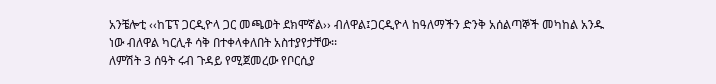አንቼሎቲ ‹‹ከፔፕ ጋርዲዮላ ጋር መጫወት ደክሞኛል›› ብለዋል፤ጋርዲዮላ ከዓለማችን ድንቅ አሰልጣኞች መካከል አንዱ ነው ብለዋል ካርሊቶ ሳቅ በተቀላቀለበት አስተያየታቸው፡፡
ለምሽት 3 ሰዓት ሩብ ጉዳይ የሚጀመረው የቦርሲያ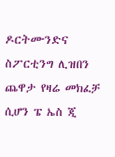ዶርትሙንድና ስፖርቲንግ ሊዝበን ጨዋታ የዛሬ መክፈቻ ሲሆን ፔ ኤስ ጂ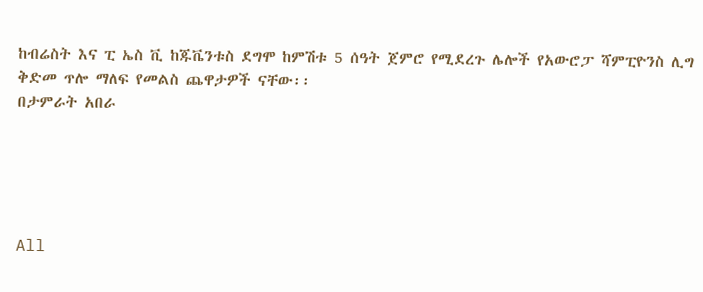ከብሬስት እና ፒ ኤስ ቪ ከጁቬንቱስ ደግሞ ከምሽቱ 5 ሰዓት ጀምሮ የሚደረጉ ሌሎች የአውሮፓ ሻምፒዮንስ ሊግ ቅድመ ጥሎ ማለፍ የመልስ ጨዋታዎች ናቸው፡፡
በታምራት አበራ





All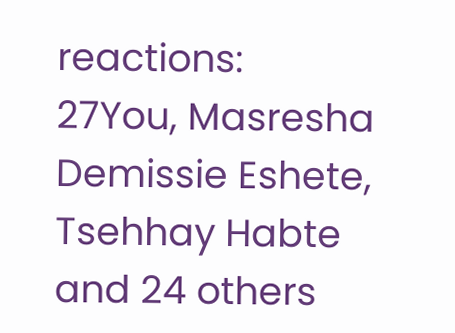reactions:
27You, Masresha Demissie Eshete, Tsehhay Habte and 24 others